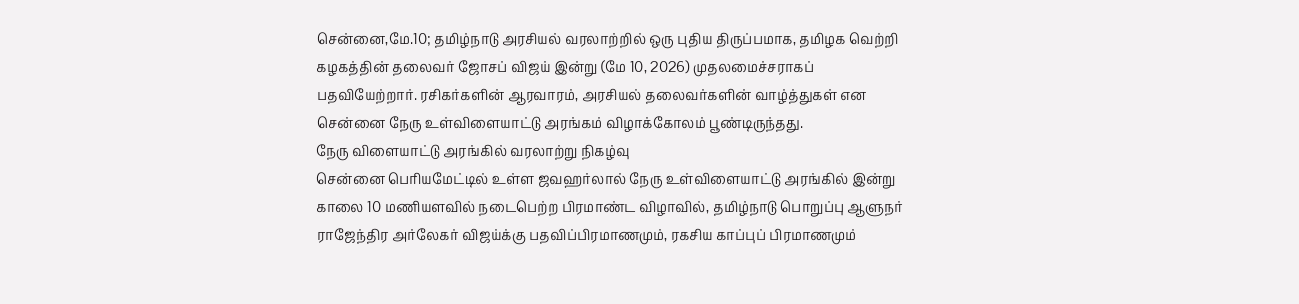சென்னை,மே.10; தமிழ்நாடு அரசியல் வரலாற்றில் ஒரு புதிய திருப்பமாக, தமிழக வெற்றி கழகத்தின் தலைவர் ஜோசப் விஜய் இன்று (மே 10, 2026) முதலமைச்சராகப் பதவியேற்றார். ரசிகர்களின் ஆரவாரம், அரசியல் தலைவர்களின் வாழ்த்துகள் என சென்னை நேரு உள்விளையாட்டு அரங்கம் விழாக்கோலம் பூண்டிருந்தது.
நேரு விளையாட்டு அரங்கில் வரலாற்று நிகழ்வு
சென்னை பெரியமேட்டில் உள்ள ஜவஹர்லால் நேரு உள்விளையாட்டு அரங்கில் இன்று காலை 10 மணியளவில் நடைபெற்ற பிரமாண்ட விழாவில், தமிழ்நாடு பொறுப்பு ஆளுநர் ராஜேந்திர அர்லேகர் விஜய்க்கு பதவிப்பிரமாணமும், ரகசிய காப்புப் பிரமாணமும்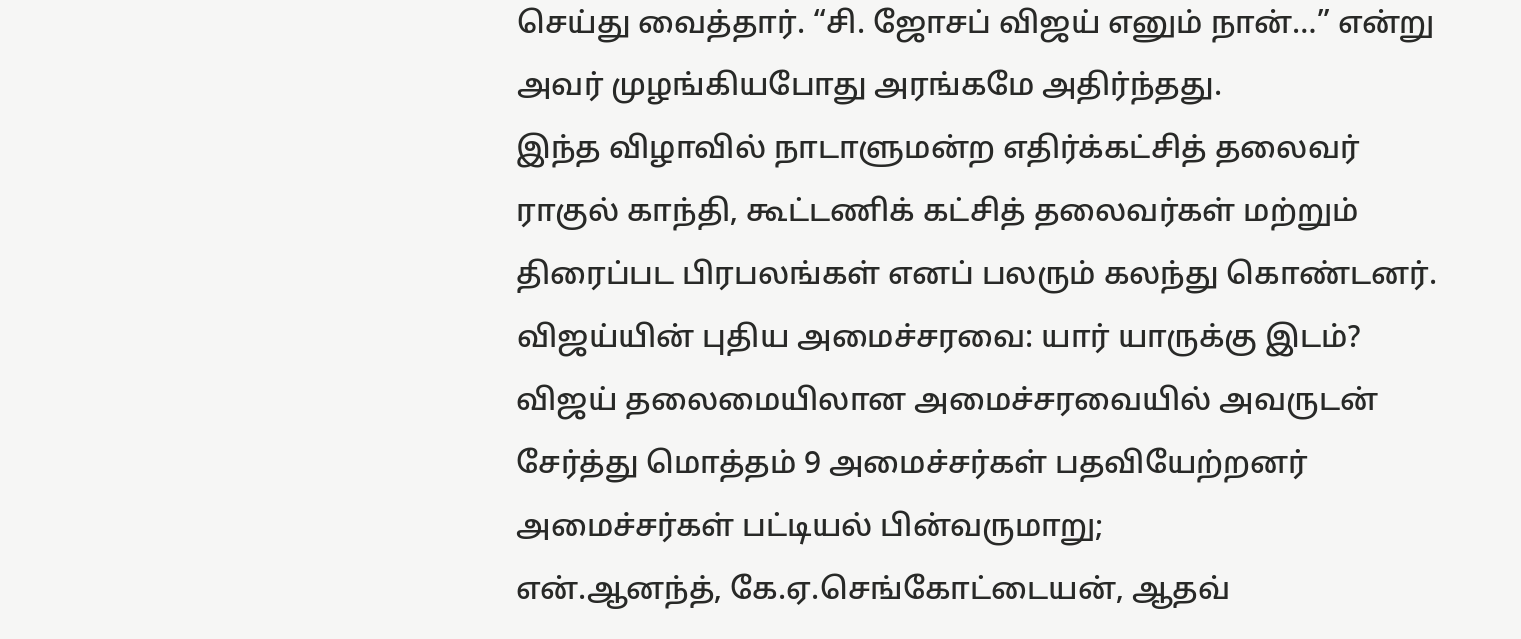செய்து வைத்தார். “சி. ஜோசப் விஜய் எனும் நான்…” என்று அவர் முழங்கியபோது அரங்கமே அதிர்ந்தது.
இந்த விழாவில் நாடாளுமன்ற எதிர்க்கட்சித் தலைவர் ராகுல் காந்தி, கூட்டணிக் கட்சித் தலைவர்கள் மற்றும் திரைப்பட பிரபலங்கள் எனப் பலரும் கலந்து கொண்டனர்.
விஜய்யின் புதிய அமைச்சரவை: யார் யாருக்கு இடம்?
விஜய் தலைமையிலான அமைச்சரவையில் அவருடன் சேர்த்து மொத்தம் 9 அமைச்சர்கள் பதவியேற்றனர்
அமைச்சர்கள் பட்டியல் பின்வருமாறு;
என்.ஆனந்த், கே.ஏ.செங்கோட்டையன், ஆதவ்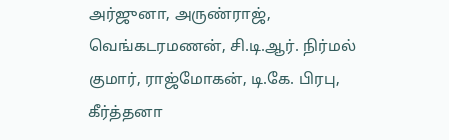அர்ஜுனா, அருண்ராஜ், வெங்கடரமணன், சி.டி.ஆர். நிர்மல் குமார், ராஜ்மோகன், டி.கே. பிரபு, கீர்த்தனா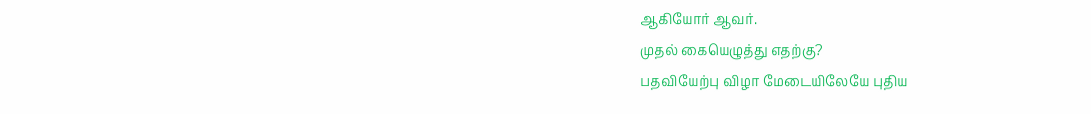ஆகியோர் ஆவர்.
முதல் கையெழுத்து எதற்கு?
பதவியேற்பு விழா மேடையிலேயே புதிய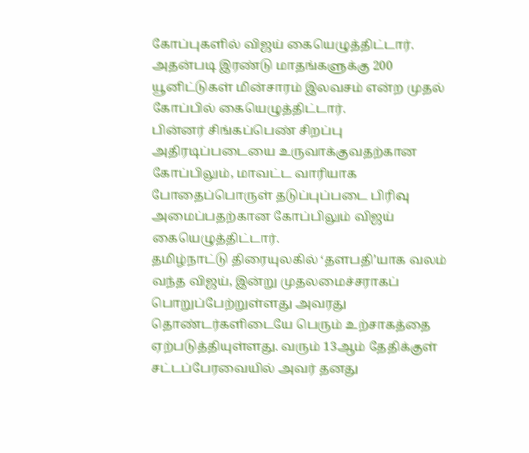கோப்புகளில் விஜய் கையெழுத்திட்டார். அதன்படி இரண்டு மாதங்களுக்கு 200 யூனிட்டுகள் மின்சாரம் இலவசம் என்ற முதல் கோப்பில் கையெழுத்திட்டார்.
பின்னர் சிங்கப்பெண் சிறப்பு அதிரடிப்படையை உருவாக்குவதற்கான கோப்பிலும், மாவட்ட வாரியாக போதைப்பொருள் தடுப்புப்படை பிரிவு அமைப்பதற்கான கோப்பிலும் விஜய் கையெழுத்திட்டார்.
தமிழ்நாட்டு திரையுலகில் ‘தளபதி’யாக வலம் வந்த விஜய், இன்று முதலமைச்சராகப் பொறுப்பேற்றுள்ளது அவரது தொண்டர்களிடையே பெரும் உற்சாகத்தை ஏற்படுத்தியுள்ளது. வரும் 13ஆம் தேதிக்குள் சட்டப்பேரவையில் அவர் தனது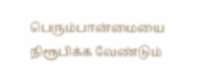பெரும்பான்மையை நிரூபிக்க வேண்டும்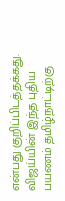என்பது குறிப்பிடத்தக்கது. விஜய்யின் இந்த புதிய பயணம் தமிழ்நாட்டிற்கு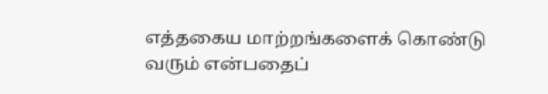எத்தகைய மாற்றங்களைக் கொண்டு வரும் என்பதைப்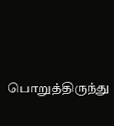பொறுத்திருந்து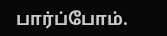பார்ப்போம்.